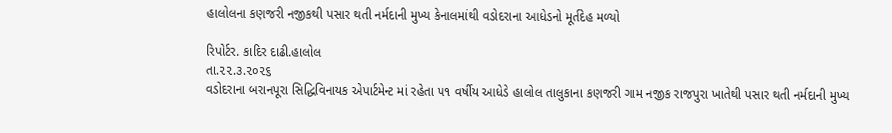હાલોલના કણજરી નજીકથી પસાર થતી નર્મદાની મુખ્ય કેનાલમાંથી વડોદરાના આધેડનો મૂર્તદેહ મળ્યો

રિપોર્ટર. કાદિર દાઢી.હાલોલ
તા.૨૨.૩.૨૦૨૬
વડોદરાના બરાનપૂરા સિદ્ધિવિનાયક એપાર્ટમેન્ટ માં રહેતા ૫૧ વર્ષીય આધેડે હાલોલ તાલુકાના કણજરી ગામ નજીક રાજપુરા ખાતેથી પસાર થતી નર્મદાની મુખ્ય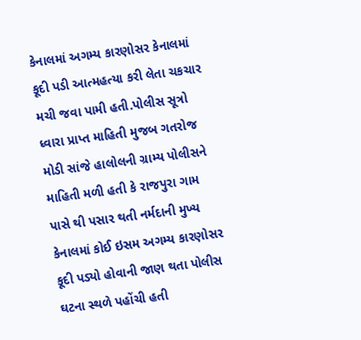કેનાલમાં અગમ્ય કારણોસર કેનાલમાં કૂદી પડી આત્મહત્યા કરી લેતા ચકચાર મચી જવા પામી હતી.પોલીસ સૂત્રો ધ્વારા પ્રાપ્ત માહિતી મુજબ ગતરોજ મોડી સાંજે હાલોલની ગ્રામ્ય પોલીસને માહિતી મળી હતી કે રાજપુરા ગામ પાસે થી પસાર થતી નર્મદાની મુખ્ય કેનાલમાં કોઈ ઇસમ અગમ્ય કારણોસર કૂદી પડ્યો હોવાની જાણ થતા પોલીસ ઘટના સ્થળે પહોંચી હતી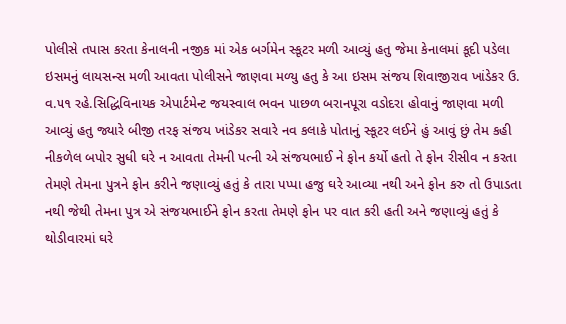પોલીસે તપાસ કરતા કેનાલની નજીક માં એક બર્ગમેન સ્કૂટર મળી આવ્યું હતુ જેમા કેનાલમાં કૂદી પડેલા ઇસમનું લાયસન્સ મળી આવતા પોલીસને જાણવા મળ્યુ હતુ કે આ ઇસમ સંજય શિવાજીરાવ ખાંડેકર ઉ. વ.૫૧ રહે.સિદ્ધિવિનાયક એપાર્ટમેન્ટ જયસ્વાલ ભવન પાછળ બરાનપૂરા વડોદરા હોવાનું જાણવા મળી આવ્યું હતુ જ્યારે બીજી તરફ સંજય ખાંડેકર સવારે નવ કલાકે પોતાનું સ્કૂટર લઈને હું આવું છું તેમ કહી નીકળેલ બપોર સુધી ઘરે ન આવતા તેમની પત્ની એ સંજયભાઈ ને ફોન કર્યો હતો તે ફોન રીસીવ ન કરતા તેમણે તેમના પુત્રને ફોન કરીને જણાવ્યું હતું કે તારા પપ્પા હજુ ઘરે આવ્યા નથી અને ફોન કરુ તો ઉપાડતા નથી જેથી તેમના પુત્ર એ સંજયભાઈને ફોન કરતા તેમણે ફોન પર વાત કરી હતી અને જણાવ્યું હતું કે થોડીવારમાં ઘરે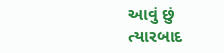આવું છું ત્યારબાદ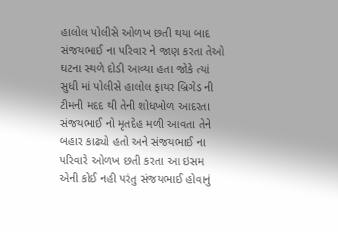હાલોલ પોલીસે ઓળખ છતી થયા બાદ સંજયભાઈ ના પરિવાર ને જાણ કરતા તેઓ ઘટના સ્થળે દોડી આવ્યા હતા જોકે ત્યાં સુધી માં પોલીસે હાલોલ ફાયર બ્રિગેડ ની ટીમની મદદ થી તેની શોધખોળ આદરતા સંજયભાઈ નો મૃતદેહ મળી આવતા તેને બહાર કાઢ્યો હતો અને સંજયભાઈ ના પરિવારે ઓળખ છતી કરતા આ ઇસમ એની કોઈ નહી પરંતુ સંજયભાઈ હોવાનું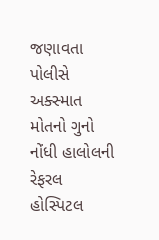જણાવતા પોલીસે અક્સ્માત મોતનો ગુનો નોંધી હાલોલની રેફરલ હોસ્પિટલ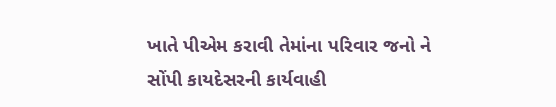ખાતે પીએમ કરાવી તેમાંના પરિવાર જનો ને સોંપી કાયદેસરની કાર્યવાહી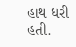હાથ ધરી હતી.